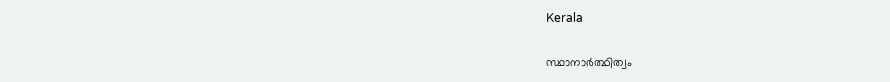Kerala

സ്ഥാനാര്‍ത്ഥിത്വം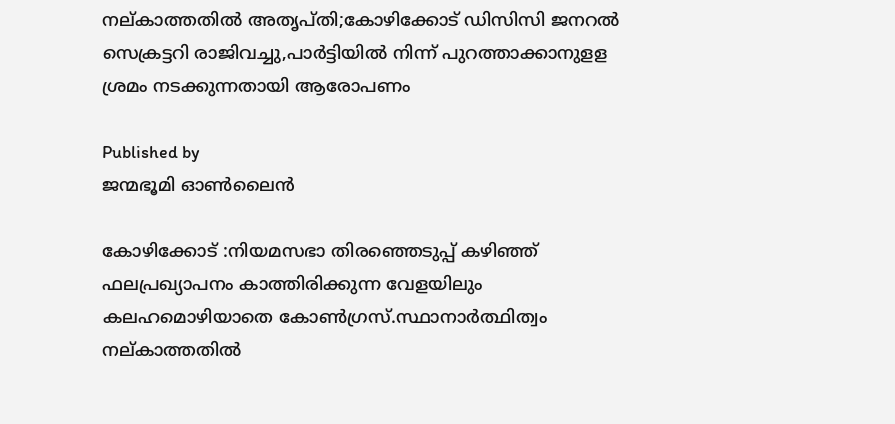നല്കാത്തതില്‍ അതൃപ്തി;കോഴിക്കോട് ഡിസിസി ജനറല്‍ സെക്രട്ടറി രാജിവച്ചു,പാര്‍ട്ടിയില്‍ നിന്ന് പുറത്താക്കാനുളള ശ്രമം നടക്കുന്നതായി ആരോപണം

Published by
ജന്മഭൂമി ഓണ്‍ലൈന്‍

കോഴിക്കോട് :നിയമസഭാ തിരഞ്ഞെടുപ്പ് കഴിഞ്ഞ് ഫലപ്രഖ്യാപനം കാത്തിരിക്കുന്ന വേളയിലും കലഹമൊഴിയാതെ കോണ്‍ഗ്രസ്.സ്ഥാനാര്‍ത്ഥിത്വം നല്കാത്തതില്‍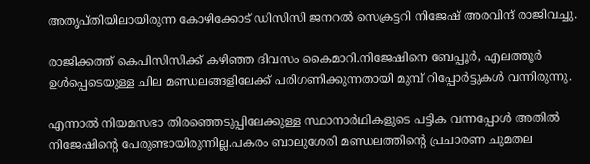അതൃപ്തിയിലായിരുന്ന കോഴിക്കോട് ഡിസിസി ജനറല്‍ സെക്രട്ടറി നിജേഷ് അരവിന്ദ് രാജിവച്ചു.

രാജിക്കത്ത് കെപിസിസിക്ക് കഴിഞ്ഞ ദിവസം കൈമാറി.നിജേഷിനെ ബേപ്പൂര്‍, എലത്തൂര്‍ ഉള്‍പ്പെടെയുള്ള ചില മണ്ഡലങ്ങളിലേക്ക് പരിഗണിക്കുന്നതായി മുമ്പ് റിപ്പോര്‍ട്ടുകള്‍ വന്നിരുന്നു.

എന്നാല്‍ നിയമസഭാ തിരഞ്ഞെടുപ്പിലേക്കുള്ള സ്ഥാനാര്‍ഥികളുടെ പട്ടിക വന്നപ്പോള്‍ അതില്‍ നിജേഷിന്റെ പേരുണ്ടായിരുന്നില്ല.പകരം ബാലുശേരി മണ്ഡലത്തിന്റെ പ്രചാരണ ചുമതല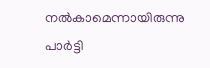നല്‍കാമെന്നായിരുന്നു പാര്‍ട്ടി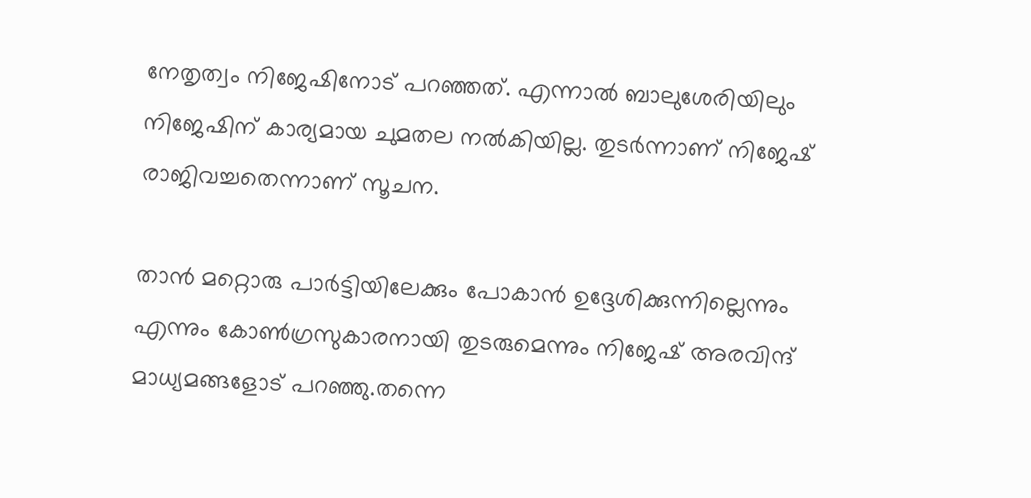നേതൃത്വം നിജേഷിനോട് പറഞ്ഞത്. എന്നാല്‍ ബാലുശേരിയിലും നിജേഷിന് കാര്യമായ ചുമതല നല്‍കിയില്ല. തുടര്‍ന്നാണ് നിജേഷ് രാജിവച്ചതെന്നാണ് സൂചന.

താന്‍ മറ്റൊരു പാര്‍ട്ടിയിലേക്കും പോകാന്‍ ഉദ്ദേശിക്കുന്നില്ലെന്നും എന്നും കോണ്‍ഗ്രസുകാരനായി തുടരുമെന്നും നിജേഷ് അരവിന്ദ് മാധ്യമങ്ങളോട് പറഞ്ഞു.തന്നെ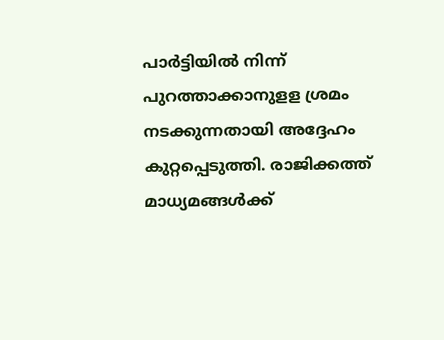പാര്‍ട്ടിയില്‍ നിന്ന് പുറത്താക്കാനുളള ശ്രമം നടക്കുന്നതായി അദ്ദേഹം കുറ്റപ്പെടുത്തി. രാജിക്കത്ത് മാധ്യമങ്ങള്‍ക്ക്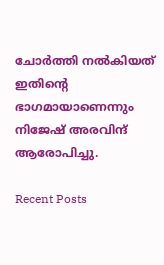ചോര്‍ത്തി നല്‍കിയത് ഇതിന്റെ ഭാഗമായാണെന്നും നിജേഷ് അരവിന്ദ് ആരോപിച്ചു.

Recent Posts